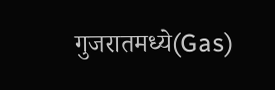गुजरातमध्ये(Gas)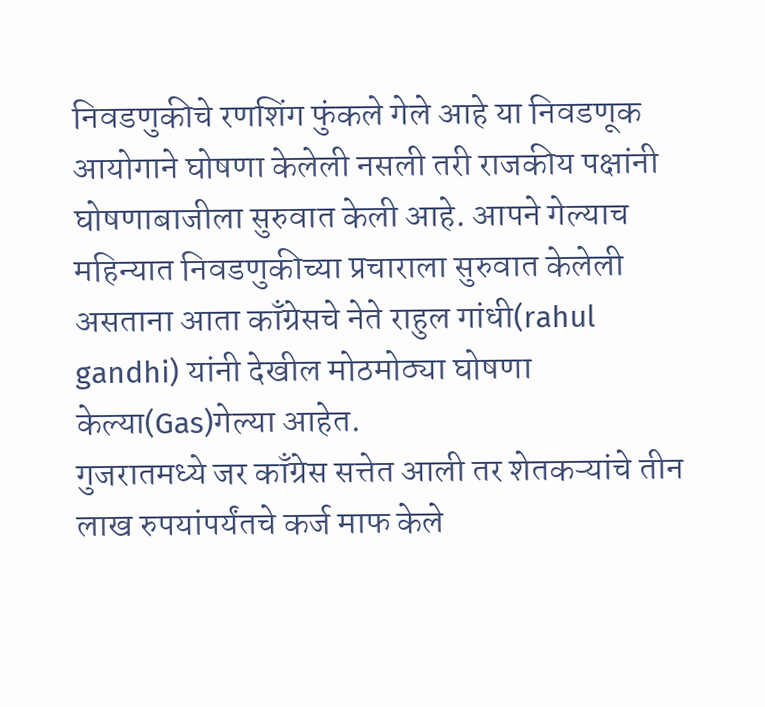निवडणुकीचे रणशिंग फुंकले गेले आहे या निवडणूक आयोगाने घोषणा केलेली नसली तरी राजकीय पक्षांनी घोषणाबाजीला सुरुवात केली आहे. आपने गेल्याच महिन्यात निवडणुकीच्या प्रचाराला सुरुवात केलेली असताना आता काँग्रेसचे नेते राहुल गांधी(rahul gandhi) यांनी देखील मोठमोठ्या घोषणा केल्या(Gas)गेल्या आहेत.
गुजरातमध्ये जर काँग्रेस सत्तेत आली तर शेतकऱ्यांचे तीन लाख रुपयांपर्यंतचे कर्ज माफ केले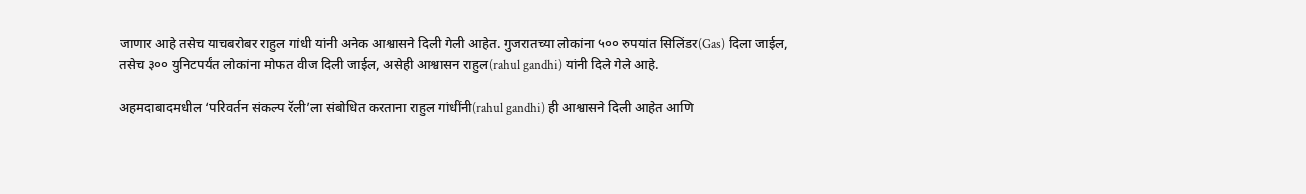जाणार आहे तसेच याचबरोबर राहुल गांधी यांनी अनेक आश्वासने दिली गेली आहेत. गुजरातच्या लोकांना ५०० रुपयांत सिलिंडर(Gas) दिला जाईल, तसेच ३०० युनिटपर्यंत लोकांना मोफत वीज दिली जाईल, असेही आश्वासन राहुल(rahul gandhi) यांनी दिले गेले आहे.

अहमदाबादमधील ‘परिवर्तन संकल्प रॅली’ला संबोधित करताना राहुल गांधींनी(rahul gandhi) ही आश्वासने दिली आहेत आणि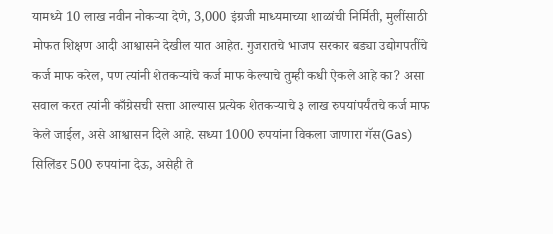यामध्ये 10 लाख नवीन नोकऱ्या देणे, 3,000 इंग्रजी माध्यमाच्या शाळांची निर्मिती, मुलींसाठी मोफत शिक्षण आदी आश्वासने देखील यात आहेत. गुजरातचे भाजप सरकार बड्या उद्योगपतींचे कर्ज माफ करेल, पण त्यांनी शेतकऱ्यांचे कर्ज माफ केल्याचे तुम्ही कधी ऐकले आहे का? असा सवाल करत त्यांनी काँग्रेसची सत्ता आल्यास प्रत्येक शेतकऱ्याचे ३ लाख रुपयांपर्यंतचे कर्ज माफ केले जाईल, असे आश्वासन दिले आहे. सध्या 1000 रुपयांना विकला जाणारा गॅस(Gas) सिलिंडर 500 रुपयांना देऊ, असेही ते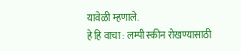यावेळी म्हणाले.
हे हि वाचा : लम्पी स्कीन रोखण्यासाठी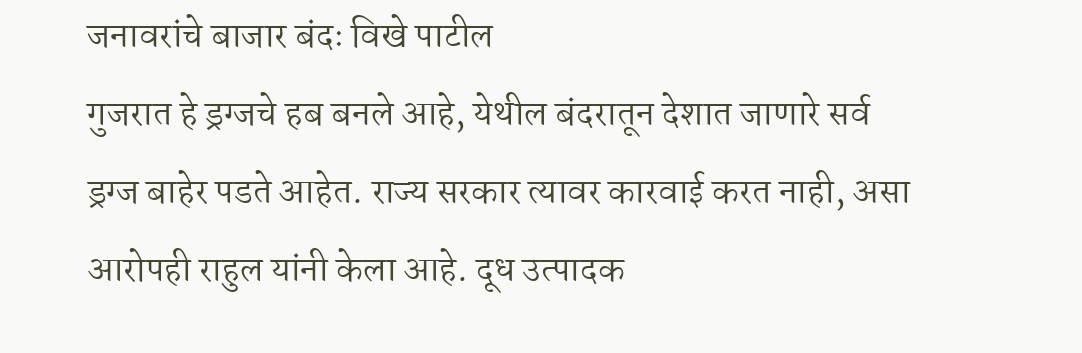जनावरांचे बाजार बंदः विखे पाटील
गुजरात हे ड्रग्जचे हब बनले आहे, येथील बंदरातून देशात जाणारे सर्व ड्रग्ज बाहेर पडते आहेत. राज्य सरकार त्यावर कारवाई करत नाही, असा आरोपही राहुल यांनी केला आहे. दूध उत्पादक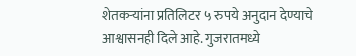शेतकऱ्यांना प्रतिलिटर ५ रुपये अनुदान देण्याचे आश्वासनही दिले आहे. गुजरातमध्ये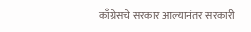काँग्रेसचे सरकार आल्यानंतर सरकारी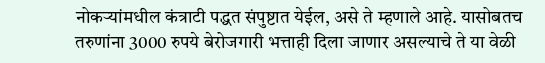नोकऱ्यांमधील कंत्राटी पद्धत संपुष्टात येईल, असे ते म्हणाले आहे. यासोबतच तरुणांना 3000 रुपये बेरोजगारी भत्ताही दिला जाणार असल्याचे ते या वेळी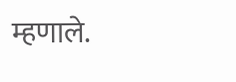म्हणाले.